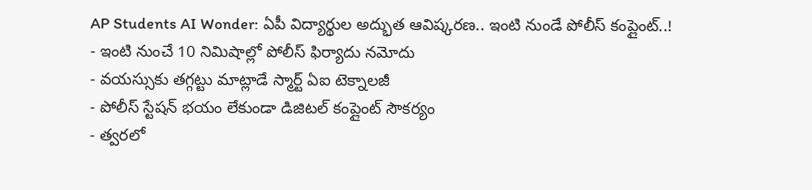AP Students AI Wonder: ఏపీ విద్యార్థుల అద్భుత ఆవిష్కరణ.. ఇంటి నుండే పోలీస్ కంప్లైంట్..!
- ఇంటి నుంచే 10 నిమిషాల్లో పోలీస్ ఫిర్యాదు నమోదు
- వయస్సుకు తగ్గట్టు మాట్లాడే స్మార్ట్ ఏఐ టెక్నాలజీ
- పోలీస్ స్టేషన్ భయం లేకుండా డిజిటల్ కంప్లైంట్ సౌకర్యం
- త్వరలో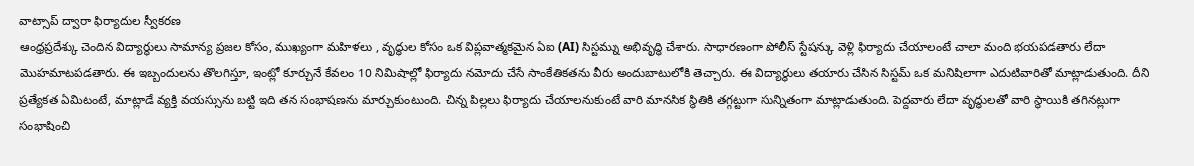వాట్సాప్ ద్వారా ఫిర్యాదుల స్వీకరణ
ఆంధ్రప్రదేశ్కు చెందిన విద్యార్థులు సామాన్య ప్రజల కోసం, ముఖ్యంగా మహిళలు , వృద్ధుల కోసం ఒక విప్లవాత్మకమైన ఏఐ (AI) సిస్టమ్ను అభివృద్ధి చేశారు. సాధారణంగా పోలీస్ స్టేషన్కు వెళ్లి ఫిర్యాదు చేయాలంటే చాలా మంది భయపడతారు లేదా మొహమాటపడతారు. ఈ ఇబ్బందులను తొలగిస్తూ, ఇంట్లో కూర్చునే కేవలం 10 నిమిషాల్లో ఫిర్యాదు నమోదు చేసే సాంకేతికతను వీరు అందుబాటులోకి తెచ్చారు. ఈ విద్యార్థులు తయారు చేసిన సిస్టమ్ ఒక మనిషిలాగా ఎదుటివారితో మాట్లాడుతుంది. దీని ప్రత్యేకత ఏమిటంటే, మాట్లాడే వ్యక్తి వయస్సును బట్టి ఇది తన సంభాషణను మార్చుకుంటుంది. చిన్న పిల్లలు ఫిర్యాదు చేయాలనుకుంటే వారి మానసిక స్థితికి తగ్గట్టుగా సున్నితంగా మాట్లాడుతుంది. పెద్దవారు లేదా వృద్ధులతో వారి స్థాయికి తగినట్లుగా సంభాషించి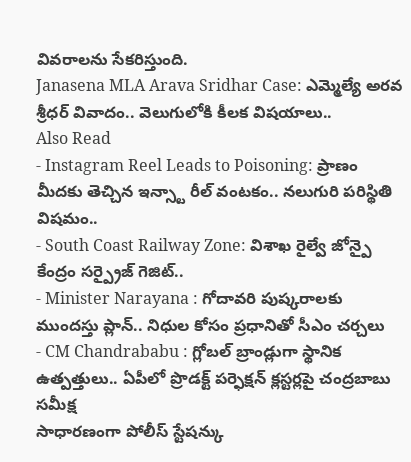వివరాలను సేకరిస్తుంది.
Janasena MLA Arava Sridhar Case: ఎమ్మెల్యే అరవ శ్రీధర్ వివాదం.. వెలుగులోకి కీలక విషయాలు..
Also Read
- Instagram Reel Leads to Poisoning: ప్రాణం మీదకు తెచ్చిన ఇన్స్టా రీల్ వంటకం.. నలుగురి పరిస్థితి విషమం..
- South Coast Railway Zone: విశాఖ రైల్వే జోన్పై కేంద్రం సర్ప్రైజ్ గెజిట్..
- Minister Narayana : గోదావరి పుష్కరాలకు ముందస్తు ప్లాన్.. నిధుల కోసం ప్రధానితో సీఎం చర్చలు
- CM Chandrababu : గ్లోబల్ బ్రాండ్లుగా స్థానిక ఉత్పత్తులు.. ఏపీలో ప్రొడక్ట్ పర్ఫెక్షన్ క్లస్టర్లపై చంద్రబాబు సమీక్ష
సాధారణంగా పోలీస్ స్టేషన్కు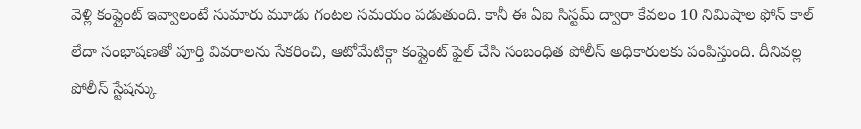వెళ్లి కంప్లైంట్ ఇవ్వాలంటే సుమారు మూడు గంటల సమయం పడుతుంది. కానీ ఈ ఏఐ సిస్టమ్ ద్వారా కేవలం 10 నిమిషాల ఫోన్ కాల్ లేదా సంభాషణతో పూర్తి వివరాలను సేకరించి, ఆటోమేటిక్గా కంప్లైంట్ ఫైల్ చేసి సంబంధిత పోలీస్ అధికారులకు పంపిస్తుంది. దీనివల్ల పోలీస్ స్టేషన్కు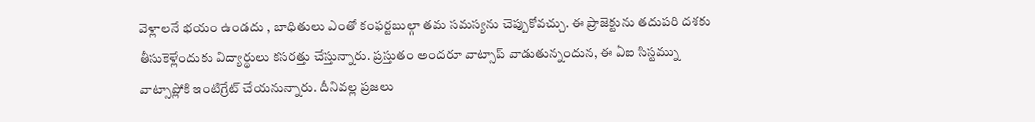వెళ్లాలనే భయం ఉండదు , బాధితులు ఎంతో కంఫర్టబుల్గా తమ సమస్యను చెప్పుకోవచ్చు. ఈ ప్రాజెక్టును తదుపరి దశకు తీసుకెళ్లేందుకు విద్యార్థులు కసరత్తు చేస్తున్నారు. ప్రస్తుతం అందరూ వాట్సాప్ వాడుతున్నందున, ఈ ఏఐ సిస్టమ్ను వాట్సాప్లోకి ఇంటిగ్రేట్ చేయనున్నారు. దీనివల్ల ప్రజలు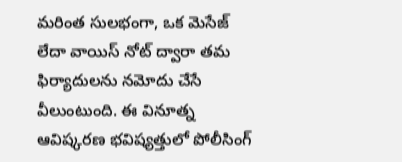మరింత సులభంగా, ఒక మెసేజ్ లేదా వాయిస్ నోట్ ద్వారా తమ ఫిర్యాదులను నమోదు చేసే వీలుంటుంది. ఈ వినూత్న ఆవిష్కరణ భవిష్యత్తులో పోలీసింగ్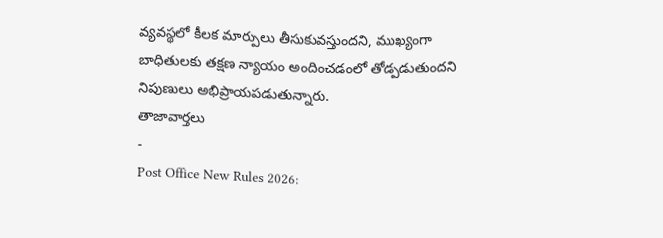వ్యవస్థలో కీలక మార్పులు తీసుకువస్తుందని, ముఖ్యంగా బాధితులకు తక్షణ న్యాయం అందించడంలో తోడ్పడుతుందని నిపుణులు అభిప్రాయపడుతున్నారు.
తాజావార్తలు
-
Post Office New Rules 2026: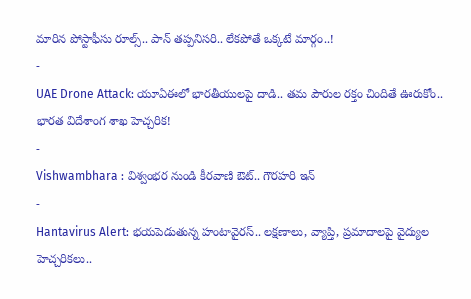మారిన పోస్టాఫీసు రూల్స్.. పాన్ తప్పనిసరి.. లేకపోతే ఒక్కటే మార్గం..!
-
UAE Drone Attack: యూఏఈలో భారతీయులపై దాడి.. తమ పౌరుల రక్తం చిందితే ఊరుకోం.. భారత విదేశాంగ శాఖ హెచ్చరిక!
-
Vishwambhara : విశ్వంభర నుండి కీరవాణి ఔట్.. గౌరహరి ఇన్
-
Hantavirus Alert: భయపెడుతున్న హంటావైరస్.. లక్షణాలు, వ్యాప్తి, ప్రమాదాలపై వైద్యుల హెచ్చరికలు..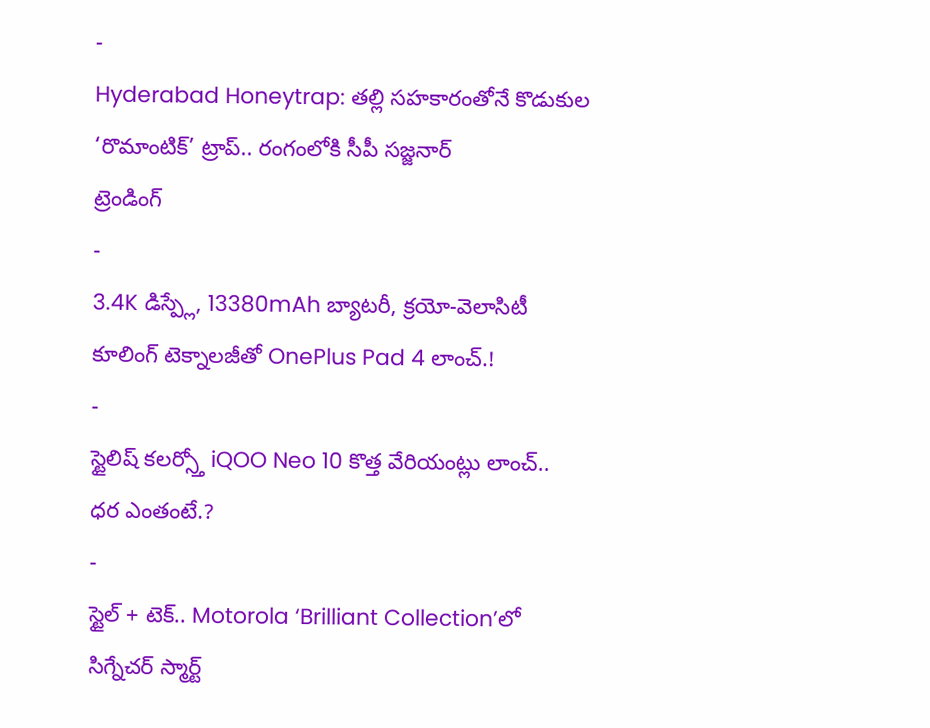-
Hyderabad Honeytrap: తల్లి సహకారంతోనే కొడుకుల ‘రొమాంటిక్’ ట్రాప్.. రంగంలోకి సీపీ సజ్జనార్
ట్రెండింగ్
-
3.4K డిస్ప్లే, 13380mAh బ్యాటరీ, క్రయో-వెలాసిటీ కూలింగ్ టెక్నాలజీతో OnePlus Pad 4 లాంచ్.!
-
స్టైలిష్ కలర్స్తో iQOO Neo 10 కొత్త వేరియంట్లు లాంచ్.. ధర ఎంతంటే.?
-
స్టైల్ + టెక్.. Motorola ‘Brilliant Collection’లో సిగ్నేచర్ స్మార్ట్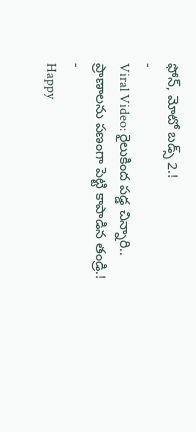ఫోన్, మోటో బడ్స్ 2.!
-
Viral Video: రైలుకింద పడ్డ చిన్నారి.. ప్రాణాలను పణంగా పెట్టి కాపాడిన తండ్రి.!
-
Happy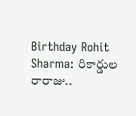Birthday Rohit Sharma: రికార్డుల రారాజు..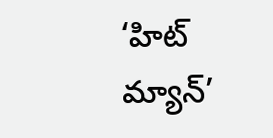‘హిట్ మ్యాన్’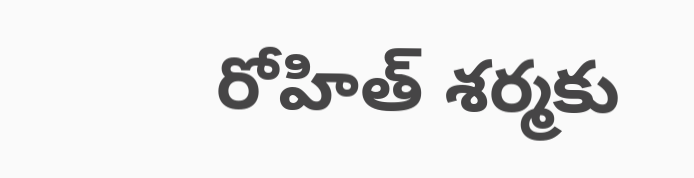రోహిత్ శర్మకు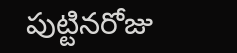పుట్టినరోజు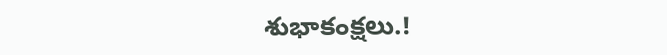శుభాకంక్షలు.!